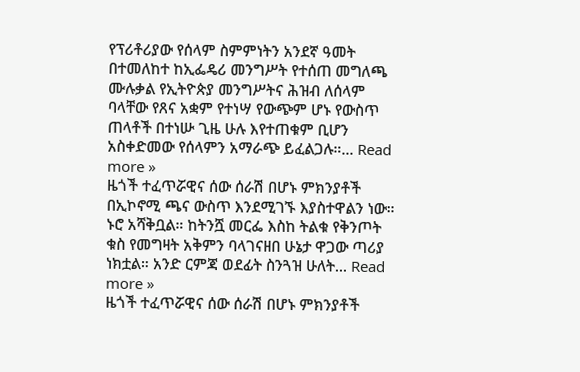የፕሪቶሪያው የሰላም ስምምነትን አንደኛ ዓመት በተመለከተ ከኢፌዴሪ መንግሥት የተሰጠ መግለጫ ሙሉቃል የኢትዮጵያ መንግሥትና ሕዝብ ለሰላም ባላቸው የጸና አቋም የተነሣ የውጭም ሆኑ የውስጥ ጠላቶች በተነሡ ጊዜ ሁሉ እየተጠቁም ቢሆን አስቀድመው የሰላምን አማራጭ ይፈልጋሉ።... Read more »
ዜጎች ተፈጥሯዊና ሰው ሰራሽ በሆኑ ምክንያቶች በኢኮኖሚ ጫና ውስጥ እንደሚገኙ እያስተዋልን ነው። ኑሮ አሻቅቧል። ከትንሿ መርፌ እስከ ትልቁ የቅንጦት ቁስ የመግዛት አቅምን ባላገናዘበ ሁኔታ ዋጋው ጣሪያ ነክቷል። አንድ ርምጃ ወደፊት ስንጓዝ ሁለት... Read more »
ዜጎች ተፈጥሯዊና ሰው ሰራሽ በሆኑ ምክንያቶች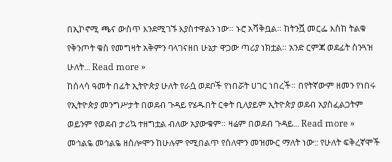በኢኮኖሚ ጫና ውስጥ እንደሚገኙ እያስተዋልን ነው። ኑሮ አሻቅቧል። ከትንሿ መርፌ እስከ ትልቁ የቅንጦት ቁስ የመግዛት አቅምን ባላገናዘበ ሁኔታ ዋጋው ጣሪያ ነክቷል። አንድ ርምጃ ወደፊት ስንጓዝ ሁለት... Read more »
ከሰላሳ ዓመት በፊት ኢትዮጵያ ሁለት የራሷ ወደቦች የነበሯት ሀገር ነበረች። በየትኛውም ዘመን የነበሩ የኢትዮጵያ መንግሥታት በወደብ ጉዳይ የሄዱበት ርቀት ቢለያይም ኢትዮጵያ ወደብ አያስፈልጋትም ወይንም የወደብ ታሪኳ ተዘግቷል ብለው አያውቁም። ዛሬም በወደብ ጉዳይ... Read more »
መኅልዬ መኅልዬ ዘሰሎሞን ከሁሉም የሚበልጥ የሰለሞን መዝሙር ማለት ነው:: የሁለት ፍቅረኛሞች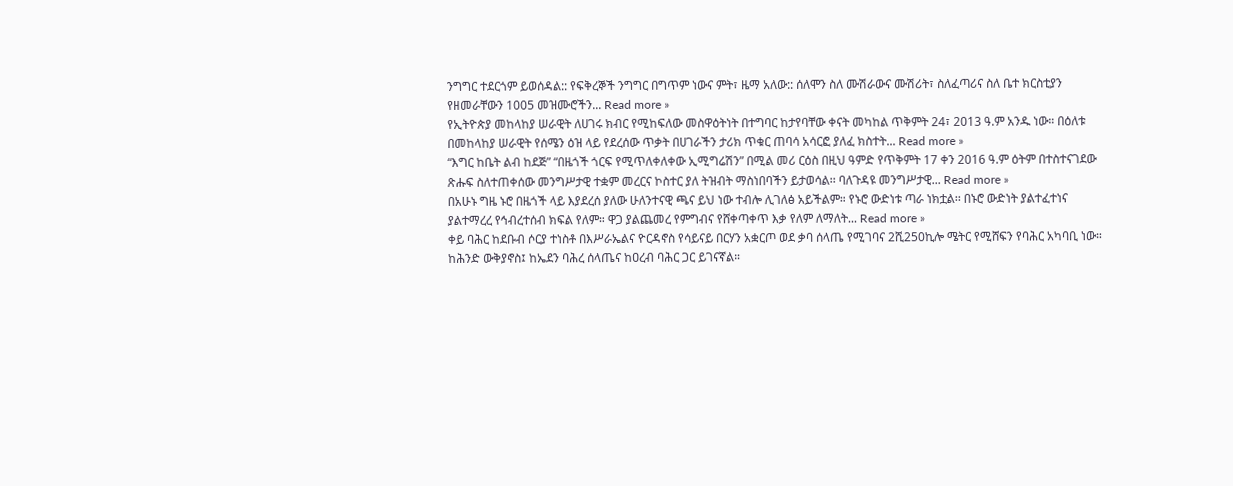ንግግር ተደርጎም ይወሰዳል:: የፍቅረኞች ንግግር በግጥም ነውና ምት፣ ዜማ አለው:: ሰለሞን ስለ ሙሽራውና ሙሽሪት፣ ስለፈጣሪና ስለ ቤተ ክርስቲያን የዘመራቸውን 1005 መዝሙሮችን... Read more »
የኢትዮጵያ መከላከያ ሠራዊት ለሀገሩ ክብር የሚከፍለው መስዋዕትነት በተግባር ከታየባቸው ቀናት መካከል ጥቅምት 24፣ 2013 ዓ.ም አንዱ ነው። በዕለቱ በመከላከያ ሠራዊት የሰሜን ዕዝ ላይ የደረሰው ጥቃት በሀገራችን ታሪክ ጥቁር ጠባሳ አሳርፎ ያለፈ ክስተት... Read more »
“እግር ከቤት ልብ ከደጅ” “በዜጎች ጎርፍ የሚጥለቀለቀው ኢሚግሬሽን” በሚል መሪ ርዕስ በዚህ ዓምድ የጥቅምት 17 ቀን 2016 ዓ.ም ዕትም በተስተናገደው ጽሑፍ ስለተጠቀሰው መንግሥታዊ ተቋም መረርና ኮስተር ያለ ትዝብት ማስነበባችን ይታወሳል፡፡ ባለጉዳዩ መንግሥታዊ... Read more »
በአሁኑ ግዜ ኑሮ በዜጎች ላይ እያደረሰ ያለው ሁለንተናዊ ጫና ይህ ነው ተብሎ ሊገለፅ አይችልም። የኑሮ ውድነቱ ጣራ ነክቷል፡፡ በኑሮ ውድነት ያልተፈተነና ያልተማረረ የኅብረተሰብ ክፍል የለም። ዋጋ ያልጨመረ የምግብና የሸቀጣቀጥ እቃ የለም ለማለት... Read more »
ቀይ ባሕር ከደቡብ ሶርያ ተነስቶ በእሥራኤልና ዮርዳኖስ የሳይናይ በርሃን አቋርጦ ወደ ቃባ ሰላጤ የሚገባና 2ሺ250ኪሎ ሜትር የሚሸፍን የባሕር አካባቢ ነው። ከሕንድ ውቅያኖስ፤ ከኤደን ባሕረ ሰላጤና ከዐረብ ባሕር ጋር ይገናኛል።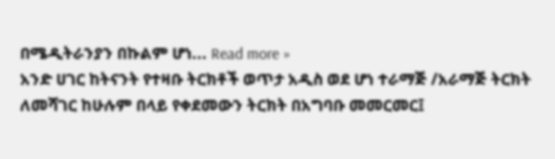በሜዲትራንያን በኩልም ሆነ... Read more »
አንድ ሀገር ከትናንት የተዛቡ ትርክቶች ወጥታ አዲስ ወደ ሆነ ተራማጅ /አራማጅ ትርክት ለመሻገር ከሁሉም በላይ የቀደመውን ትርክት በአግባቡ መመርመር፤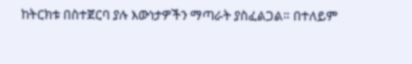ከትርክቱ በስተጀርባ ያሉ እውነታዎችን ማጣራት ያስፈልጋል። በተለይም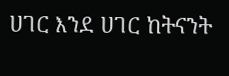ሀገር እንደ ሀገር ከትናንት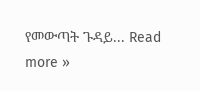የመውጣት ጉዳይ... Read more »